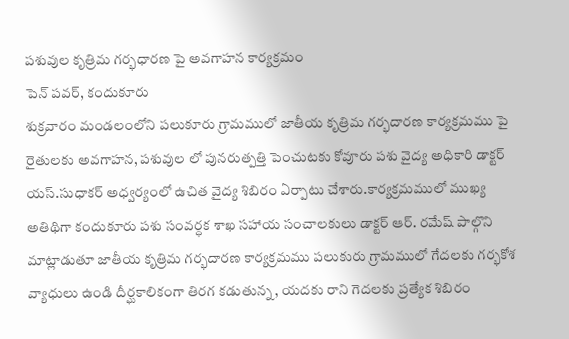పశువుల కృత్రిమ గర్భధారణ పై అవగాహన కార్యక్రమం
పెన్ పవర్, కందుకూరు
శుక్రవారం మండలంలోని పలుకూరు గ్రామములో జాతీయ కృత్రిమ గర్భదారణ కార్యక్రమము పై రైతులకు అవగాహన, పశువుల లో పునరుత్పత్తి పెంచుటకు కోవూరు పశు వైద్య అధికారి డాక్టర్ యస్.సుధాకర్ అధ్వర్యంలో ఉచిత వైద్య శిబిరం ఏర్పాటు చేశారు.కార్యక్రమములో ముఖ్య అతిథిగా కందుకూరు పశు సంవర్ధక శాఖ సహాయ సంచాలకులు డాక్టర్ ఆర్. రమేష్ పాల్గొని మాట్లాడుతూ జాతీయ కృత్రిమ గర్భదారణ కార్యక్రమము పలుకురు గ్రామములో గేదలకు గర్భకోశ వ్యాధులు ఉండి దీర్ఘకాలికంగా తిరగ కడుతున్న, యదకు రాని గెదలకు ప్రత్యేక శిబిరం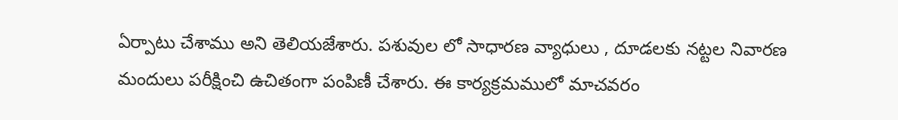ఏర్పాటు చేశాము అని తెలియజేశారు. పశువుల లో సాధారణ వ్యాధులు , దూడలకు నట్టల నివారణ మందులు పరీక్షించి ఉచితంగా పంపిణీ చేశారు. ఈ కార్యక్రమములో మాచవరం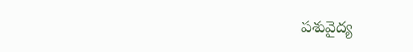పశువైద్య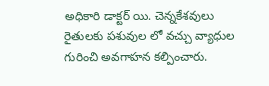అధికారి డాక్టర్ యి. చెన్నకేశవులు రైతులకు పశువుల లో వచ్చు వ్యాధుల గురించి అవగాహన కల్పించారు.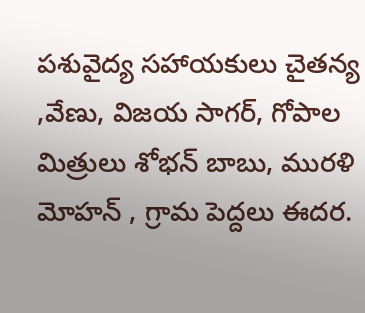పశువైద్య సహాయకులు చైతన్య ,వేణు, విజయ సాగర్, గోపాల మిత్రులు శోభన్ బాబు, మురళి మోహన్ , గ్రామ పెద్దలు ఈదర.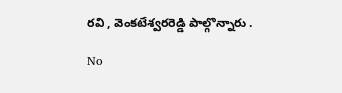రవి , వెంకటేశ్వరరెడ్డి పాల్గొన్నారు .

No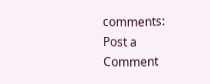comments:
Post a Comment